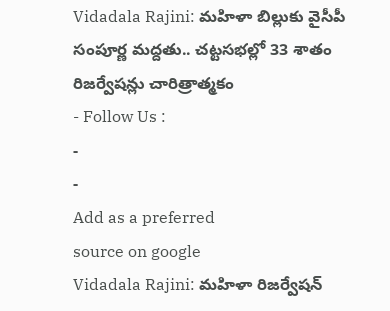Vidadala Rajini: మహిళా బిల్లుకు వైసీపీ సంపూర్ణ మద్దతు.. చట్టసభల్లో 33 శాతం రిజర్వేషన్లు చారిత్రాత్మకం
- Follow Us :
-
-
Add as a preferred
source on google
Vidadala Rajini: మహిళా రిజర్వేషన్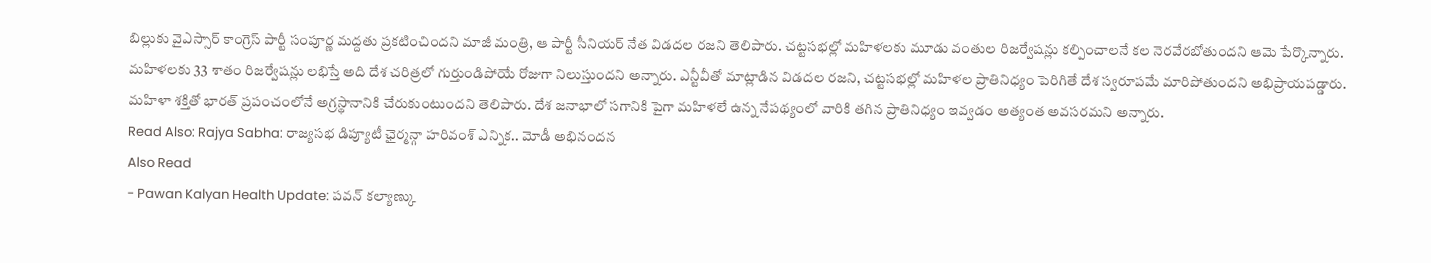బిల్లుకు వైఎస్సార్ కాంగ్రెస్ పార్టీ సంపూర్ణ మద్దతు ప్రకటించిందని మాజీ మంత్రి, ఆ పార్టీ సీనియర్ నేత విడదల రజని తెలిపారు. చట్టసభల్లో మహిళలకు మూడు వంతుల రిజర్వేషన్లు కల్పించాలనే కల నెరవేరబోతుందని ఆమె పేర్కొన్నారు. మహిళలకు 33 శాతం రిజర్వేషన్లు లభిస్తే అది దేశ చరిత్రలో గుర్తుండిపోయే రోజుగా నిలుస్తుందని అన్నారు. ఎన్టీవీతో మాట్లాడిన విడదల రజని, చట్టసభల్లో మహిళల ప్రాతినిధ్యం పెరిగితే దేశ స్వరూపమే మారిపోతుందని అభిప్రాయపడ్డారు. మహిళా శక్తితో భారత్ ప్రపంచంలోనే అగ్రస్థానానికి చేరుకుంటుందని తెలిపారు. దేశ జనాభాలో సగానికి పైగా మహిళలే ఉన్న నేపథ్యంలో వారికి తగిన ప్రాతినిధ్యం ఇవ్వడం అత్యంత అవసరమని అన్నారు.
Read Also: Rajya Sabha: రాజ్యసభ డిప్యూటీ ఛైర్మన్గా హరివంశ్ ఎన్నిక.. మోడీ అభినందన
Also Read
- Pawan Kalyan Health Update: పవన్ కల్యాణ్కు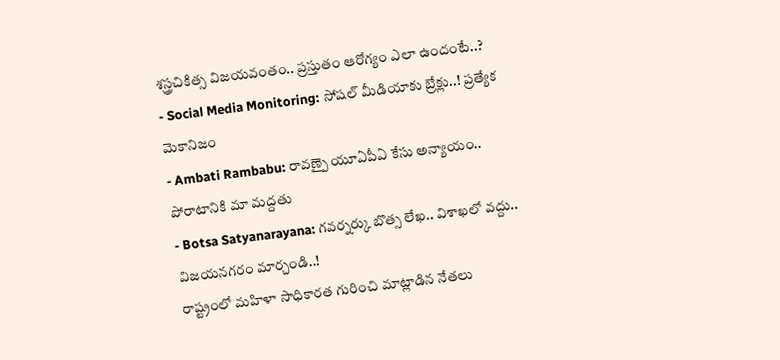శస్త్రచికిత్స విజయవంతం.. ప్రస్తుతం ఆరోగ్యం ఎలా ఉందంటే..?
- Social Media Monitoring: సోషల్ మీడియాకు బ్రేక్లు..! ప్రత్యేక మెకానిజం
- Ambati Rambabu: రావణ్పై యూఏపీఏ కేసు అన్యాయం.. పోరాటానికి మా మద్దతు
- Botsa Satyanarayana: గవర్నర్కు బొత్స లేఖ.. విశాఖలో వద్దు.. విజయనగరం మార్చండి..!
రాష్ట్రంలో మహిళా సాధికారత గురించి మాట్లాడిన నేతలు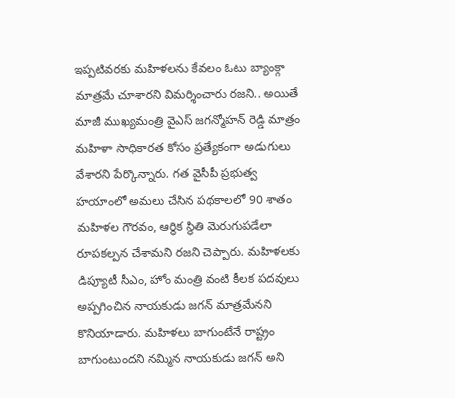ఇప్పటివరకు మహిళలను కేవలం ఓటు బ్యాంక్గా మాత్రమే చూశారని విమర్శించారు రజని.. అయితే మాజీ ముఖ్యమంత్రి వైఎస్ జగన్మోహన్ రెడ్డి మాత్రం మహిళా సాధికారత కోసం ప్రత్యేకంగా అడుగులు వేశారని పేర్కొన్నారు. గత వైసీపీ ప్రభుత్వ హయాంలో అమలు చేసిన పథకాలలో 90 శాతం మహిళల గౌరవం, ఆర్థిక స్థితి మెరుగుపడేలా రూపకల్పన చేశామని రజని చెప్పారు. మహిళలకు డిప్యూటీ సీఎం, హోం మంత్రి వంటి కీలక పదవులు అప్పగించిన నాయకుడు జగన్ మాత్రమేనని కొనియాడారు. మహిళలు బాగుంటేనే రాష్ట్రం బాగుంటుందని నమ్మిన నాయకుడు జగన్ అని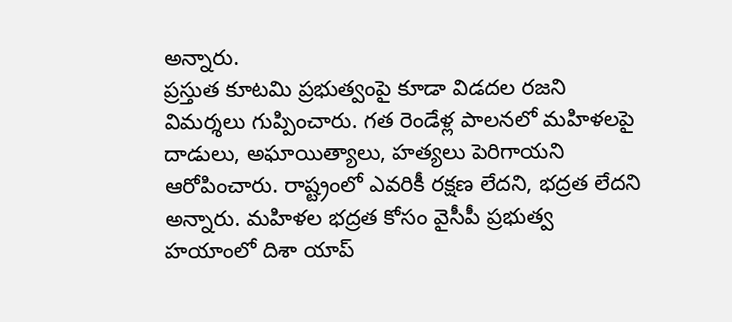అన్నారు.
ప్రస్తుత కూటమి ప్రభుత్వంపై కూడా విడదల రజని విమర్శలు గుప్పించారు. గత రెండేళ్ల పాలనలో మహిళలపై దాడులు, అఘాయిత్యాలు, హత్యలు పెరిగాయని ఆరోపించారు. రాష్ట్రంలో ఎవరికీ రక్షణ లేదని, భద్రత లేదని అన్నారు. మహిళల భద్రత కోసం వైసీపీ ప్రభుత్వ హయాంలో దిశా యాప్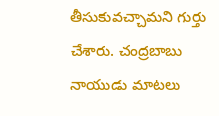తీసుకువచ్చామని గుర్తు చేశారు. చంద్రబాబు నాయుడు మాటలు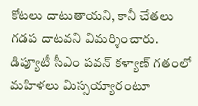కోటలు దాటుతాయని, కానీ చేతలు గడప దాటవని విమర్శించారు. డిప్యూటీ సీఎం పవన్ కళ్యాణ్ గతంలో మహిళలు మిస్సయ్యారంటూ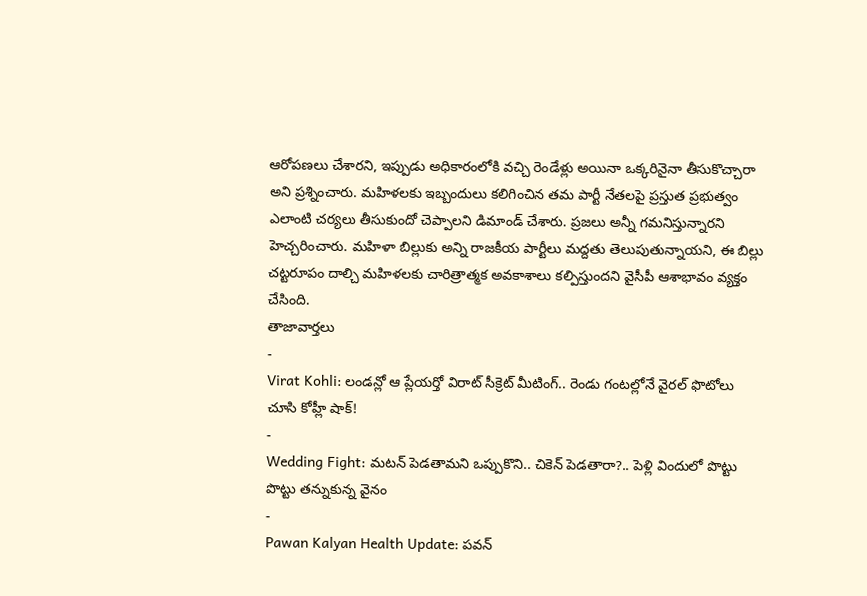ఆరోపణలు చేశారని, ఇప్పుడు అధికారంలోకి వచ్చి రెండేళ్లు అయినా ఒక్కరినైనా తీసుకొచ్చారా అని ప్రశ్నించారు. మహిళలకు ఇబ్బందులు కలిగించిన తమ పార్టీ నేతలపై ప్రస్తుత ప్రభుత్వం ఎలాంటి చర్యలు తీసుకుందో చెప్పాలని డిమాండ్ చేశారు. ప్రజలు అన్నీ గమనిస్తున్నారని హెచ్చరించారు. మహిళా బిల్లుకు అన్ని రాజకీయ పార్టీలు మద్దతు తెలుపుతున్నాయని, ఈ బిల్లు చట్టరూపం దాల్చి మహిళలకు చారిత్రాత్మక అవకాశాలు కల్పిస్తుందని వైసీపీ ఆశాభావం వ్యక్తం చేసింది.
తాజావార్తలు
-
Virat Kohli: లండన్లో ఆ ప్లేయర్తో విరాట్ సీక్రెట్ మీటింగ్.. రెండు గంటల్లోనే వైరల్ ఫొటోలు చూసి కోహ్లీ షాక్!
-
Wedding Fight: మటన్ పెడతామని ఒప్పుకొని.. చికెన్ పెడతారా?.. పెళ్లి విందులో పొట్టు పొట్టు తన్నుకున్న వైనం
-
Pawan Kalyan Health Update: పవన్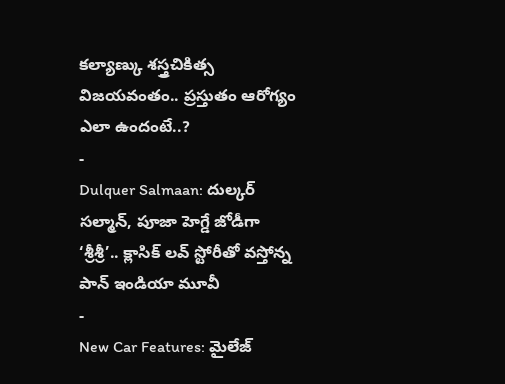కల్యాణ్కు శస్త్రచికిత్స విజయవంతం.. ప్రస్తుతం ఆరోగ్యం ఎలా ఉందంటే..?
-
Dulquer Salmaan: దుల్కర్ సల్మాన్, పూజా హెగ్డే జోడీగా ‘శ్రీశ్రీ’.. క్లాసిక్ లవ్ స్టోరీతో వస్తోన్న పాన్ ఇండియా మూవీ
-
New Car Features: మైలేజ్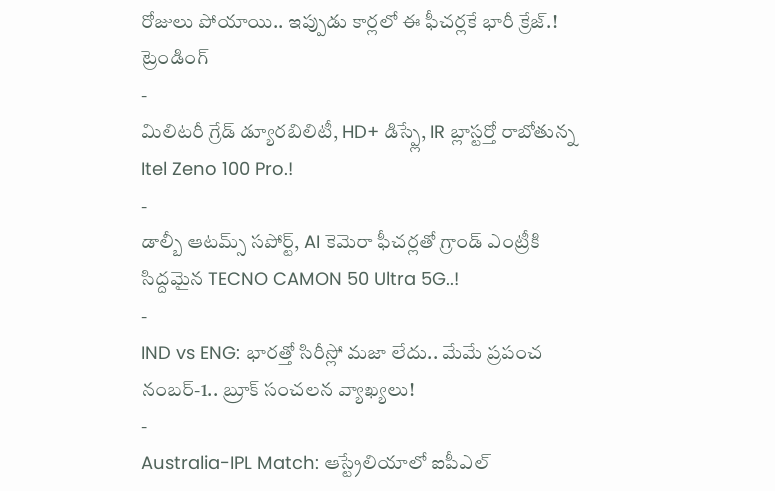రోజులు పోయాయి.. ఇప్పుడు కార్లలో ఈ ఫీచర్లకే భారీ క్రేజ్.!
ట్రెండింగ్
-
మిలిటరీ గ్రేడ్ డ్యూరబిలిటీ, HD+ డిస్ప్లే, IR బ్లాస్టర్తో రాబోతున్న Itel Zeno 100 Pro.!
-
డాల్బీ ఆటమ్స్ సపోర్ట్, AI కెమెరా ఫీచర్లతో గ్రాండ్ ఎంట్రీకి సిద్దమైన TECNO CAMON 50 Ultra 5G..!
-
IND vs ENG: భారత్తో సిరీస్లో మజా లేదు.. మేమే ప్రపంచ నంబర్-1.. బ్రూక్ సంచలన వ్యాఖ్యలు!
-
Australia-IPL Match: ఆస్ట్రేలియాలో ఐపీఎల్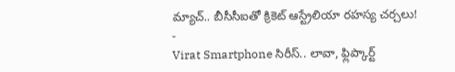మ్యాచ్.. బీసీసీఐతో క్రికెట్ ఆస్ట్రేలియా రహస్య చర్చలు!
-
Virat Smartphone సిరీస్.. లావా, ఫ్లిప్కార్ట్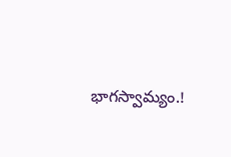భాగస్వామ్యం.!